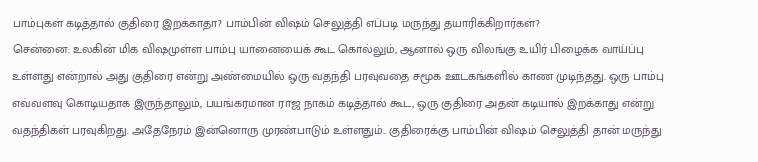பாம்புகள் கடித்தால் குதிரை இறக்காதா? பாம்பின் விஷம் செலுத்தி எப்படி மருந்து தயாரிக்கிறார்கள்?
சென்னை: உலகின் மிக விஷமுள்ள பாம்பு யானையைக் கூட கொல்லும், ஆனால் ஒரு விலங்கு உயிர் பிழைக்க வாய்ப்பு உள்ளது என்றால் அது குதிரை என்று அண்மையில் ஒரு வதந்தி பரவுவதை சமூக ஊடகங்களில் காண முடிந்தது. ஒரு பாம்பு எவ்வளவு கொடியதாக இருந்தாலும், பயங்கரமான ராஜ நாகம் கடித்தால் கூட, ஒரு குதிரை அதன் கடியால் இறக்காது என்று வதந்திகள் பரவுகிறது. அதேநேரம் இன்னொரு முரண்பாடும் உள்ளதும்.. குதிரைக்கு பாம்பின் விஷம் செலுத்தி தான் மருந்து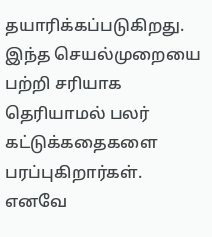தயாரிக்கப்படுகிறது. இந்த செயல்முறையை பற்றி சரியாக தெரியாமல் பலர் கட்டுக்கதைகளை பரப்புகிறார்கள். எனவே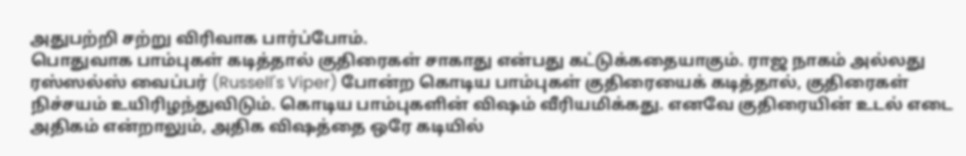அதுபற்றி சற்று விரிவாக பார்ப்போம்.
பொதுவாக பாம்புகள் கடித்தால் குதிரைகள் சாகாது என்பது கட்டுக்கதையாகும். ராஜ நாகம் அல்லது ரஸ்ஸல்ஸ் வைப்பர் (Russell's Viper) போன்ற கொடிய பாம்புகள் குதிரையைக் கடித்தால், குதிரைகள் நிச்சயம் உயிரிழந்துவிடும். கொடிய பாம்புகளின் விஷம் வீரியமிக்கது. எனவே குதிரையின் உடல் எடை அதிகம் என்றாலும், அதிக விஷத்தை ஒரே கடியில்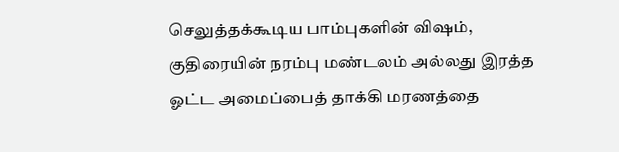செலுத்தக்கூடிய பாம்புகளின் விஷம், குதிரையின் நரம்பு மண்டலம் அல்லது இரத்த ஓட்ட அமைப்பைத் தாக்கி மரணத்தை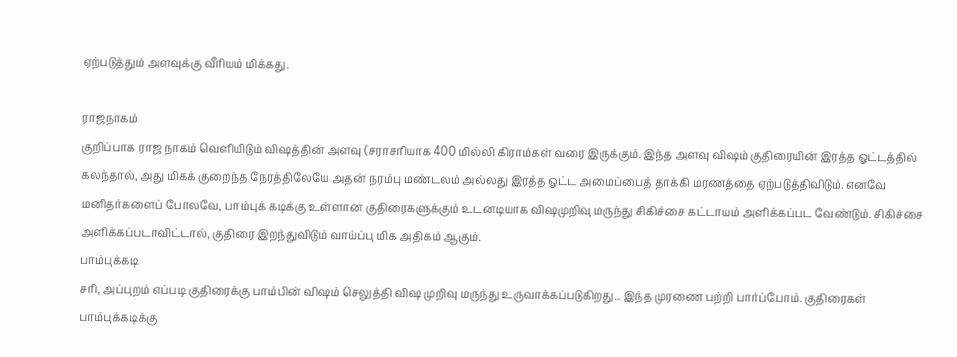ஏற்படுத்தும் அளவுக்கு வீரியம் மிக்கது.

ராஜநாகம்
குறிப்பாக ராஜ நாகம் வெளியிடும் விஷத்தின் அளவு (சராசரியாக 400 மில்லி கிராம்கள் வரை இருக்கும். இந்த அளவு விஷம் குதிரையின் இரத்த ஓட்டத்தில் கலந்தால், அது மிகக் குறைந்த நேரத்திலேயே அதன் நரம்பு மண்டலம் அல்லது இரத்த ஓட்ட அமைப்பைத் தாக்கி மரணத்தை ஏற்படுத்திவிடும். எனவே மனிதர்களைப் போலவே, பாம்புக் கடிக்கு உள்ளான குதிரைகளுக்கும் உடனடியாக விஷமுறிவு மருந்து சிகிச்சை கட்டாயம் அளிக்கப்பட வேண்டும். சிகிச்சை அளிக்கப்படாவிட்டால், குதிரை இறந்துவிடும் வாய்ப்பு மிக அதிகம் ஆகும்.
பாம்புக்கடி
சரி, அப்புறம் எப்படி குதிரைக்கு பாம்பின் விஷம் செலுத்தி விஷ முறிவு மருந்து உருவாக்கப்படுகிறது.. இந்த முரணை பற்றி பார்ப்போம். குதிரைகள் பாம்புக்கடிக்கு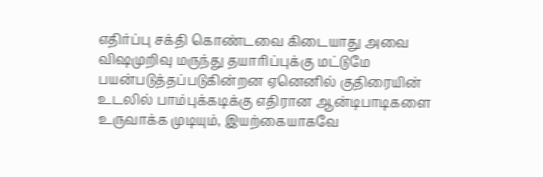எதிர்ப்பு சக்தி கொண்டவை கிடையாது அவை விஷமுறிவு மருந்து தயாரிப்புக்கு மட்டுமே பயன்படுத்தப்படுகின்றன ஏனெனில் குதிரையின் உடலில் பாம்புக்கடிக்கு எதிரான ஆன்டிபாடிகளை உருவாக்க முடியும், இயற்கையாகவே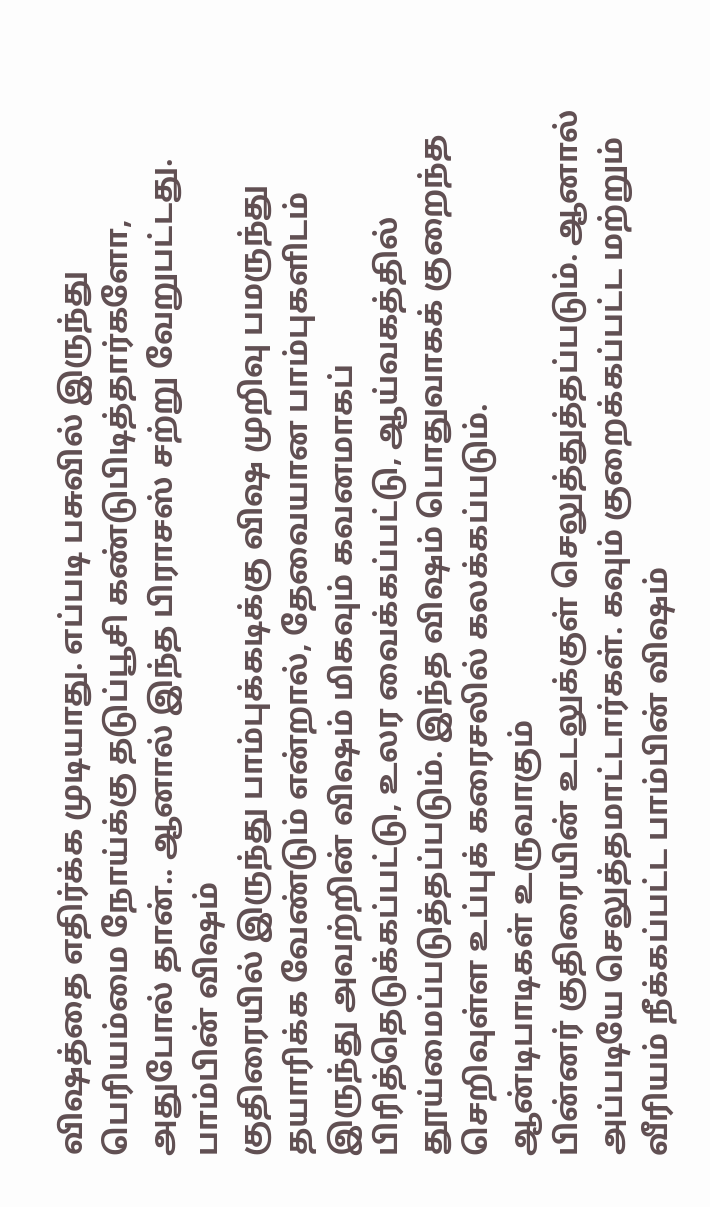விஷத்தை எதிர்க்க முடியாது. எப்படி பசுவில் இருந்து பெரியம்மை நோய்க்கு தடுப்பூசி கண்டுபிடித்தார்களோ, அதுபோல் தான்.. ஆனால் இந்த பிராசஸ் சற்று வேறுபட்டது.
பாம்பின் விஷம்
குதிரையில் இருந்து பாம்புக்கடிக்கு விஷ முறிவு பமருந்து தயாரிக்க வேண்டும் என்றால், தேவையான பாம்புகளிடம் இருந்து அவற்றின் விஷம் மிகவும் கவனமாகப் பிரித்தெடுக்கப்பட்டு, உலர வைக்கப்பட்டு, ஆய்வகத்தில் தூய்மைப்படுத்தப்படும். இந்த விஷம் பொதுவாகக் குறைந்த செறிவுள்ள உப்புக் கரைசலில் கலக்கப்படும்.
ஆன்டிபாடிகள் உருவாகும்
பின்னர் குதிரையின் உடலுக்குள் செலுத்துத்தப்படும். ஆனால் அப்படியே செலுத்தமாட்டார்கள். கவும் குறைக்கப்பட்ட மற்றும் வீரியம் நீக்கப்பட்ட பாம்பின் விஷம்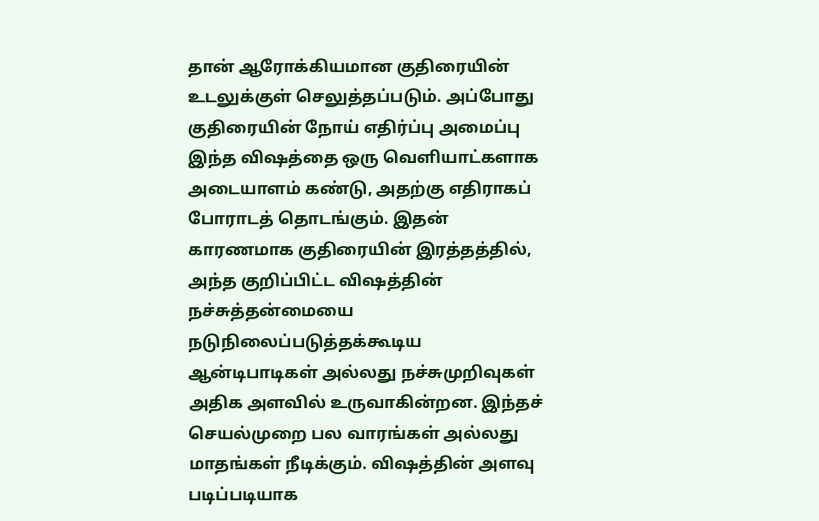தான் ஆரோக்கியமான குதிரையின் உடலுக்குள் செலுத்தப்படும். அப்போது குதிரையின் நோய் எதிர்ப்பு அமைப்பு இந்த விஷத்தை ஒரு வெளியாட்களாக அடையாளம் கண்டு, அதற்கு எதிராகப் போராடத் தொடங்கும். இதன் காரணமாக குதிரையின் இரத்தத்தில், அந்த குறிப்பிட்ட விஷத்தின் நச்சுத்தன்மையை நடுநிலைப்படுத்தக்கூடிய ஆன்டிபாடிகள் அல்லது நச்சுமுறிவுகள் அதிக அளவில் உருவாகின்றன. இந்தச் செயல்முறை பல வாரங்கள் அல்லது மாதங்கள் நீடிக்கும். விஷத்தின் அளவு படிப்படியாக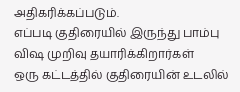அதிகரிக்கப்படும்.
எப்படி குதிரையில் இருந்து பாம்பு விஷ முறிவு தயாரிக்கிறார்கள்
ஒரு கட்டத்தில் குதிரையின் உடலில்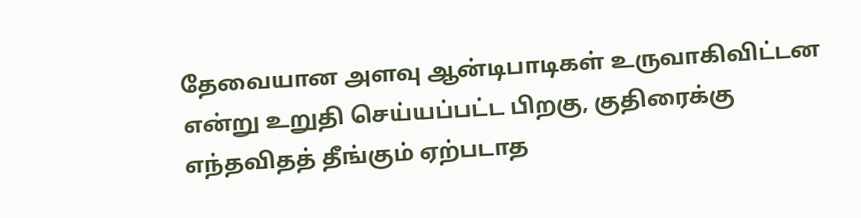தேவையான அளவு ஆன்டிபாடிகள் உருவாகிவிட்டன என்று உறுதி செய்யப்பட்ட பிறகு, குதிரைக்கு எந்தவிதத் தீங்கும் ஏற்படாத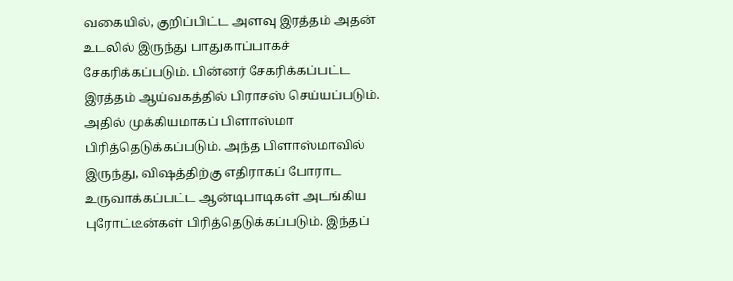வகையில், குறிப்பிட்ட அளவு இரத்தம் அதன் உடலில் இருந்து பாதுகாப்பாகச் சேகரிக்கப்படும். பின்னர் சேகரிக்கப்பட்ட இரத்தம் ஆய்வகத்தில் பிராசஸ் செய்யப்படும். அதில் முக்கியமாகப் பிளாஸ்மா பிரித்தெடுக்கப்படும். அந்த பிளாஸ்மாவில் இருந்து, விஷத்திற்கு எதிராகப் போராட உருவாக்கப்பட்ட ஆன்டிபாடிகள் அடங்கிய புரோட்டீன்கள் பிரித்தெடுக்கப்படும். இந்தப்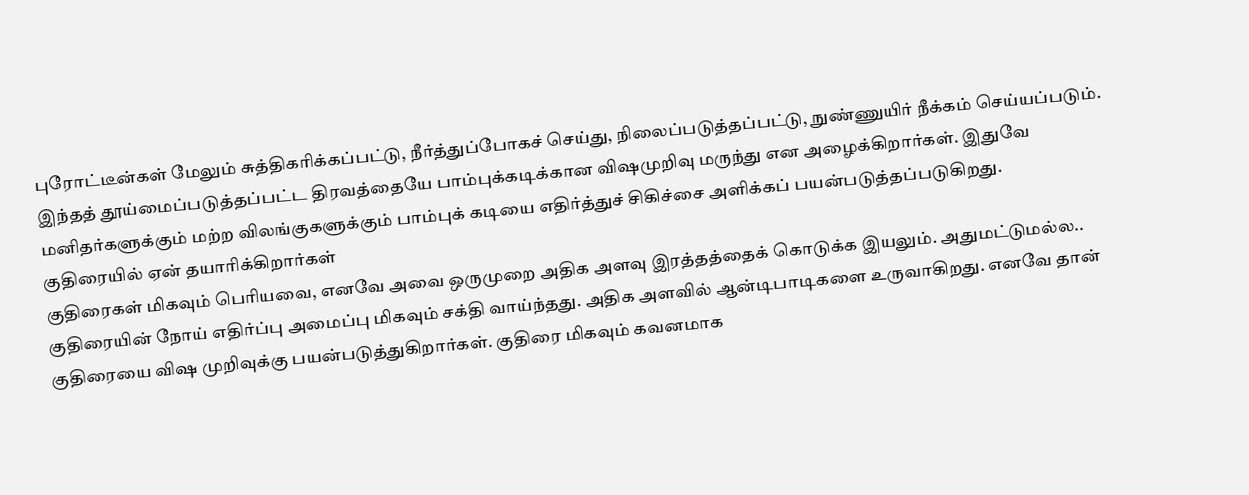புரோட்டீன்கள் மேலும் சுத்திகரிக்கப்பட்டு, நீர்த்துப்போகச் செய்து, நிலைப்படுத்தப்பட்டு, நுண்ணுயிர் நீக்கம் செய்யப்படும். இந்தத் தூய்மைப்படுத்தப்பட்ட திரவத்தையே பாம்புக்கடிக்கான விஷமுறிவு மருந்து என அழைக்கிறார்கள். இதுவே மனிதர்களுக்கும் மற்ற விலங்குகளுக்கும் பாம்புக் கடியை எதிர்த்துச் சிகிச்சை அளிக்கப் பயன்படுத்தப்படுகிறது.
குதிரையில் ஏன் தயாரிக்கிறார்கள்
குதிரைகள் மிகவும் பெரியவை, எனவே அவை ஒருமுறை அதிக அளவு இரத்தத்தைக் கொடுக்க இயலும். அதுமட்டுமல்ல.. குதிரையின் நோய் எதிர்ப்பு அமைப்பு மிகவும் சக்தி வாய்ந்தது. அதிக அளவில் ஆன்டிபாடிகளை உருவாகிறது. எனவே தான் குதிரையை விஷ முறிவுக்கு பயன்படுத்துகிறார்கள். குதிரை மிகவும் கவனமாக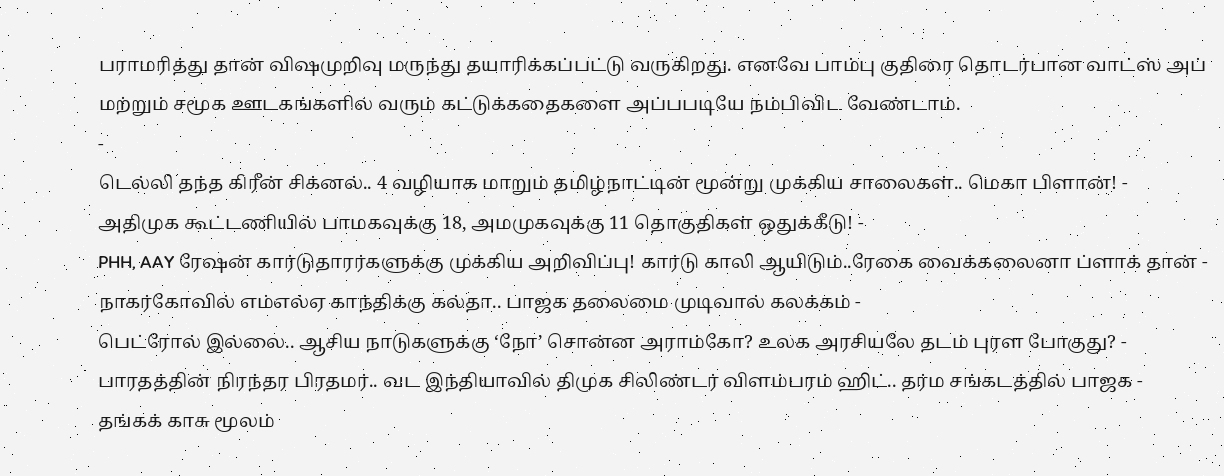பராமரித்து தான் விஷமுறிவு மருந்து தயாரிக்கப்பட்டு வருகிறது. எனவே பாம்பு குதிரை தொடர்பான வாட்ஸ் அப் மற்றும் சமூக ஊடகங்களில் வரும் கட்டுக்கதைகளை அப்பபடியே நம்பிவிட வேண்டாம்.
-
டெல்லி தந்த கிரீன் சிக்னல்.. 4 வழியாக மாறும் தமிழ்நாட்டின் மூன்று முக்கிய சாலைகள்.. மெகா பிளான்! -
அதிமுக கூட்டணியில் பாமகவுக்கு 18, அமமுகவுக்கு 11 தொகுதிகள் ஒதுக்கீடு! -
PHH, AAY ரேஷன் கார்டுதாரர்களுக்கு முக்கிய அறிவிப்பு! கார்டு காலி ஆயிடும்..ரேகை வைக்கலைனா ப்ளாக் தான் -
நாகர்கோவில் எம்எல்ஏ காந்திக்கு கல்தா.. பாஜக தலைமை முடிவால் கலக்கம் -
பெட்ரோல் இல்லை.. ஆசிய நாடுகளுக்கு ‘நோ’ சொன்ன அராம்கோ? உலக அரசியலே தடம் புரள போகுது? -
பாரதத்தின் நிரந்தர பிரதமர்.. வட இந்தியாவில் திமுக சிலிண்டர் விளம்பரம் ஹிட்.. தர்ம சங்கடத்தில் பாஜக -
தங்கக் காசு மூலம்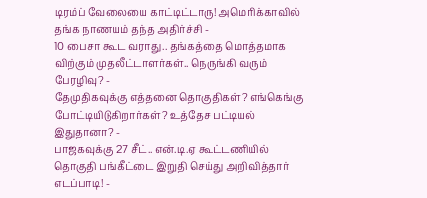டிரம்ப் வேலையை காட்டிட்டாரு! அமெரிக்காவில் தங்க நாணயம் தந்த அதிர்ச்சி -
10 பைசா கூட வராது.. தங்கத்தை மொத்தமாக விற்கும் முதலீட்டாளர்கள்.. நெருங்கி வரும் பேரழிவு? -
தேமுதிகவுக்கு எத்தனை தொகுதிகள்? எங்கெங்கு போட்டியிடுகிறார்கள்? உத்தேச பட்டியல் இதுதானா? -
பாஜகவுக்கு 27 சீட்.. என்.டி.ஏ கூட்டணியில் தொகுதி பங்கீட்டை இறுதி செய்து அறிவித்தார் எடப்பாடி! -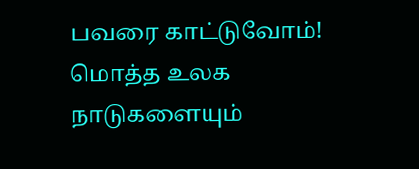பவரை காட்டுவோம்! மொத்த உலக நாடுகளையும்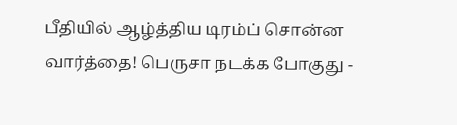பீதியில் ஆழ்த்திய டிரம்ப் சொன்ன வார்த்தை! பெருசா நடக்க போகுது -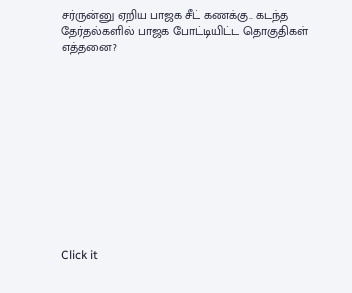சர்ருன்னு ஏறிய பாஜக சீட் கணக்கு.. கடந்த தேர்தல்களில் பாஜக போட்டியிட்ட தொகுதிகள் எத்தனை?












Click it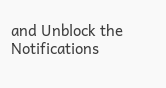and Unblock the Notifications